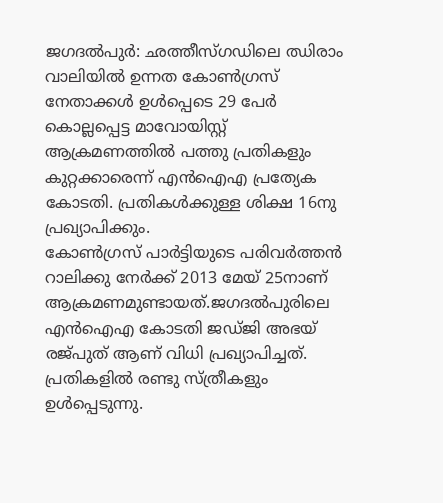ജഗദൽപുർ: ഛത്തീസ്ഗഡിലെ ഝിരാം വാലിയിൽ ഉന്നത കോൺഗ്രസ് നേതാക്കൾ ഉൾപ്പെടെ 29 പേർ കൊല്ലപ്പെട്ട മാവോയിസ്റ്റ് ആക്രമണത്തിൽ പത്തു പ്രതികളും കുറ്റക്കാരെന്ന് എൻഐഎ പ്രത്യേക കോടതി. പ്രതികൾക്കുള്ള ശിക്ഷ 16നു പ്രഖ്യാപിക്കും.
കോൺഗ്രസ് പാർട്ടിയുടെ പരിവർത്തൻ റാലിക്കു നേർക്ക് 2013 മേയ് 25നാണ് ആക്രമണമുണ്ടായത്.ജഗദൽപുരിലെ എൻഐഎ കോടതി ജഡ്ജി അഭയ് രജ്പുത് ആണ് വിധി പ്രഖ്യാപിച്ചത്. പ്രതികളിൽ രണ്ടു സ്ത്രീകളും ഉൾപ്പെടുന്നു.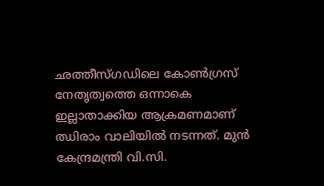ഛത്തീസ്ഗഡിലെ കോൺഗ്രസ് നേതൃത്വത്തെ ഒന്നാകെ ഇല്ലാതാക്കിയ ആക്രമണമാണ് ഝിരാം വാലിയിൽ നടന്നത്. മുൻ കേന്ദ്രമന്ത്രി വി.സി.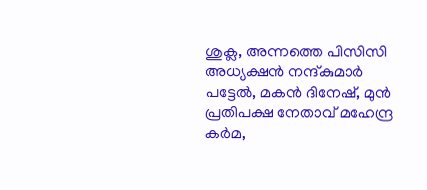ശുക്ല, അന്നത്തെ പിസിസി അധ്യക്ഷൻ നന്ദ്കുമാർ പട്ടേൽ, മകൻ ദിനേഷ്, മുൻ പ്രതിപക്ഷ നേതാവ് മഹേന്ദ്ര കർമ,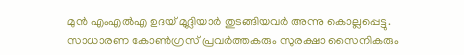മുൻ എംഎൽഎ ഉദയ് മുദ്ലിയാർ തുടങ്ങിയവർ അന്നു കൊല്ലപ്പെട്ടു.
സാധാരണ കോൺഗ്രസ് പ്രവർത്തകരും സുരക്ഷാ സൈനികരും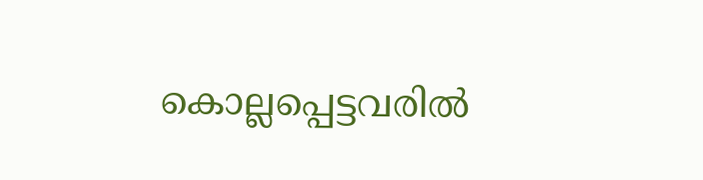കൊല്ലപ്പെട്ടവരിൽ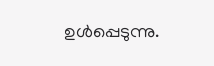ഉൾപ്പെടുന്നു.